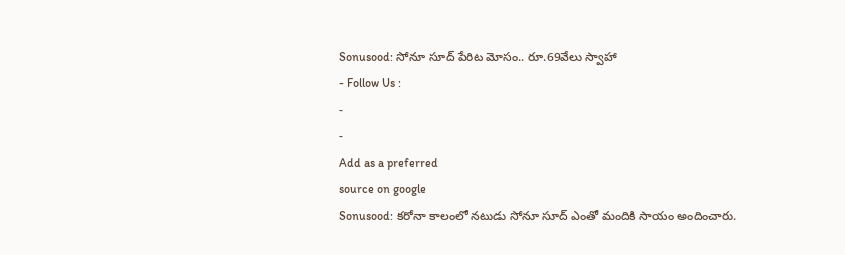Sonusood: సోనూ సూద్ పేరిట మోసం.. రూ.69వేలు స్వాహా
- Follow Us :
-
-
Add as a preferred
source on google
Sonusood: కరోనా కాలంలో నటుడు సోనూ సూద్ ఎంతో మందికి సాయం అందించారు.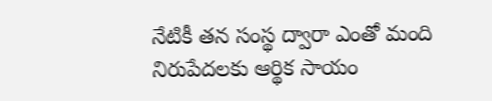నేటికీ తన సంస్థ ద్వారా ఎంతో మంది నిరుపేదలకు ఆర్థిక సాయం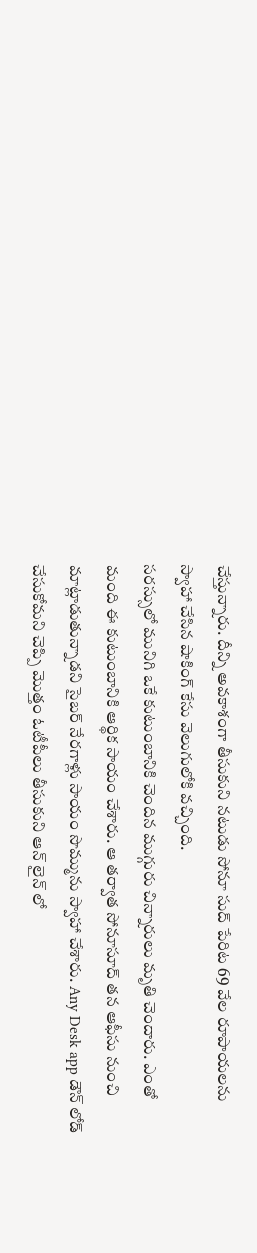చేస్తున్నారు. దీన్ని అవకాశంగా తీసుకుని నటుడు సోనూ సుద్ పేరిట 69 వేల రూపాయలను స్వాహా చేసిన షాకింగ్ కేసు వెలుగులోకి వచ్చింది.
సరస్సులో మునిగి ఒకే కుటుంబానికి చెందిన ముగ్గురు చిన్నారులు మృతి చెందారు. ఎంతో మంది ఈ కుటుంబానికి ఆర్థిక సాయం చేశారు. ఆ తర్వాత సోనూసూద్ తన ఆఫీసు నుంచి మాట్లాడుతున్నాడని సైబర్ నేరగాళ్లు సాయం సొమ్మును స్వాహా చేశారు. Any Desk app డౌన్ లోడ్ చేసుకోమని చెప్పి మొత్తం ఓటీపీలు తీసుకుని ఆన్ లైన్ లో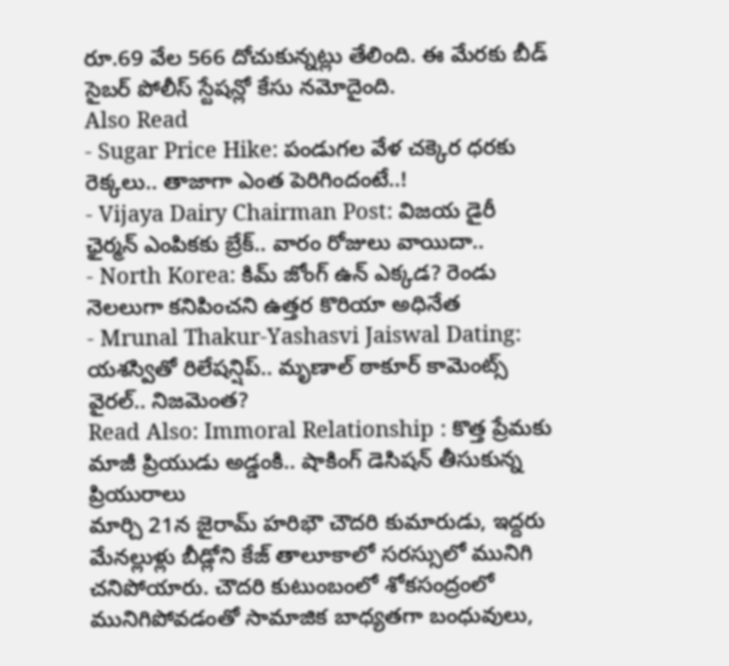రూ.69 వేల 566 దోచుకున్నట్లు తేలింది. ఈ మేరకు బీడ్ సైబర్ పోలీస్ స్టేషన్లో కేసు నమోదైంది.
Also Read
- Sugar Price Hike: పండుగల వేళ చక్కెర ధరకు రెక్కలు.. తాజాగా ఎంత పెరిగిందంటే..!
- Vijaya Dairy Chairman Post: విజయ డైరీ ఛైర్మన్ ఎంపికకు బ్రేక్.. వారం రోజులు వాయిదా..
- North Korea: కిమ్ జోంగ్ ఉన్ ఎక్కడ? రెండు నెలలుగా కనిపించని ఉత్తర కొరియా అధినేత
- Mrunal Thakur-Yashasvi Jaiswal Dating: యశస్వితో రిలేషన్షిప్.. మృణాల్ ఠాకూర్ కామెంట్స్ వైరల్.. నిజమెంత?
Read Also: Immoral Relationship : కొత్త ప్రేమకు మాజీ ప్రియుడు అడ్డంకి.. షాకింగ్ డెసిషన్ తీసుకున్న ప్రియురాలు
మార్చి 21న జైరామ్ హరిభౌ చౌదరి కుమారుడు, ఇద్దరు మేనల్లుళ్లు బీడ్లోని కేజ్ తాలూకాలో సరస్సులో మునిగి చనిపోయారు. చౌదరి కుటుంబంలో శోకసంద్రంలో మునిగిపోవడంతో సామాజిక బాధ్యతగా బంధువులు,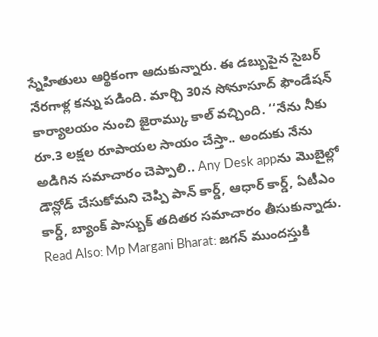స్నేహితులు ఆర్థికంగా ఆదుకున్నారు. ఈ డబ్బుపైన సైబర్ నేరగాళ్ల కన్ను పడింది. మార్చి 30న సోనూసూద్ ఫౌండేషన్ కార్యాలయం నుంచి జైరామ్కు కాల్ వచ్చింది. ‘‘నేను నీకు రూ.3 లక్షల రూపాయల సాయం చేస్తా.. అందుకు నేను అడిగిన సమాచారం చెప్పాలి.. Any Desk appను మొబైల్లో డౌన్లోడ్ చేసుకోమని చెప్పి పాన్ కార్డ్, ఆధార్ కార్డ్, ఏటీఎం కార్డ్, బ్యాంక్ పాస్బుక్ తదితర సమాచారం తీసుకున్నాడు.
Read Also: Mp Margani Bharat: జగన్ ముందస్తుకి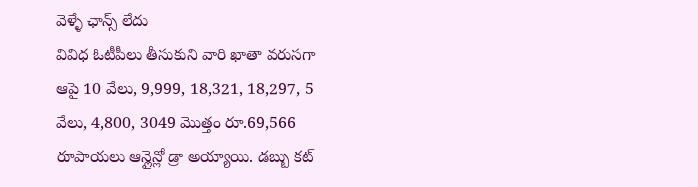వెళ్ళే ఛాన్స్ లేదు
వివిధ ఓటీపీలు తీసుకుని వారి ఖాతా వరుసగా ఆపై 10 వేలు, 9,999, 18,321, 18,297, 5 వేలు, 4,800, 3049 మొత్తం రూ.69,566 రూపాయలు ఆన్లైన్లో డ్రా అయ్యాయి. డబ్బు కట్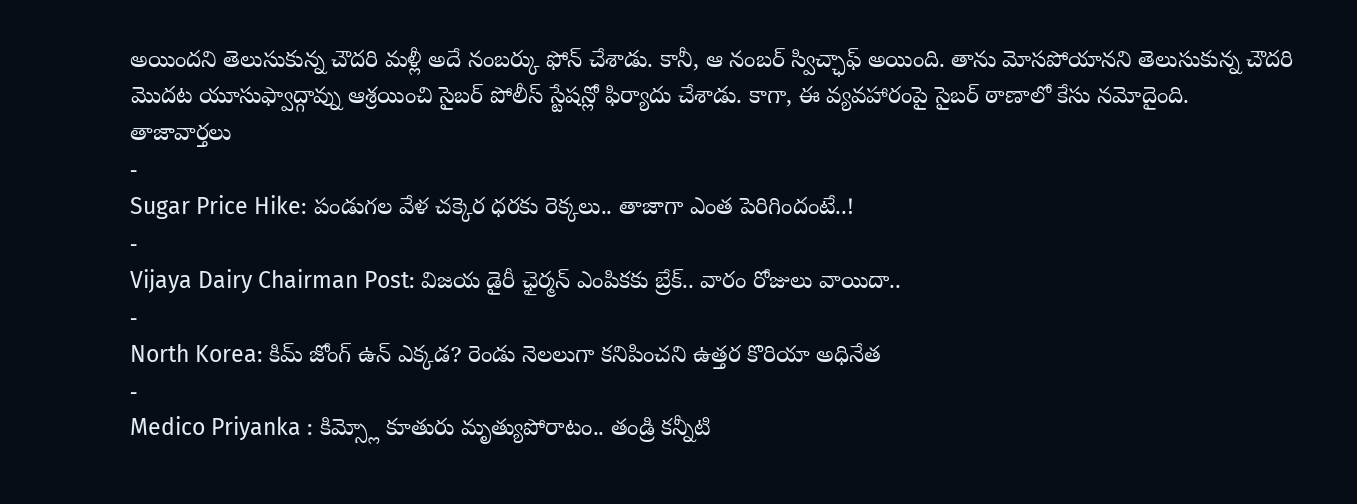అయిందని తెలుసుకున్న చౌదరి మళ్లీ అదే నంబర్కు ఫోన్ చేశాడు. కానీ, ఆ నంబర్ స్విచ్ఛాఫ్ అయింది. తాను మోసపోయానని తెలుసుకున్న చౌదరి మొదట యూసుఫ్వాద్గావ్ను ఆశ్రయించి సైబర్ పోలీస్ స్టేషన్లో ఫిర్యాదు చేశాడు. కాగా, ఈ వ్యవహారంపై సైబర్ ఠాణాలో కేసు నమోదైంది.
తాజావార్తలు
-
Sugar Price Hike: పండుగల వేళ చక్కెర ధరకు రెక్కలు.. తాజాగా ఎంత పెరిగిందంటే..!
-
Vijaya Dairy Chairman Post: విజయ డైరీ ఛైర్మన్ ఎంపికకు బ్రేక్.. వారం రోజులు వాయిదా..
-
North Korea: కిమ్ జోంగ్ ఉన్ ఎక్కడ? రెండు నెలలుగా కనిపించని ఉత్తర కొరియా అధినేత
-
Medico Priyanka : కిమ్స్లో కూతురు మృత్యుపోరాటం.. తండ్రి కన్నీటి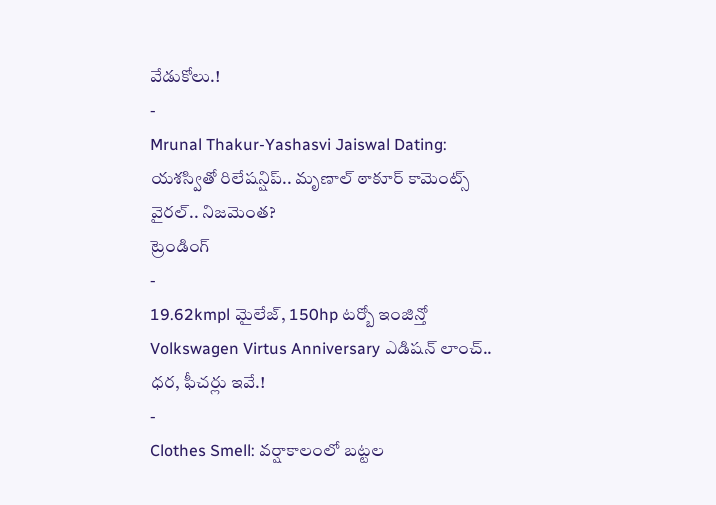వేడుకోలు.!
-
Mrunal Thakur-Yashasvi Jaiswal Dating: యశస్వితో రిలేషన్షిప్.. మృణాల్ ఠాకూర్ కామెంట్స్ వైరల్.. నిజమెంత?
ట్రెండింగ్
-
19.62kmpl మైలేజ్, 150hp టర్బో ఇంజిన్తో Volkswagen Virtus Anniversary ఎడిషన్ లాంచ్.. ధర, ఫీచర్లు ఇవే.!
-
Clothes Smell: వర్షాకాలంలో బట్టల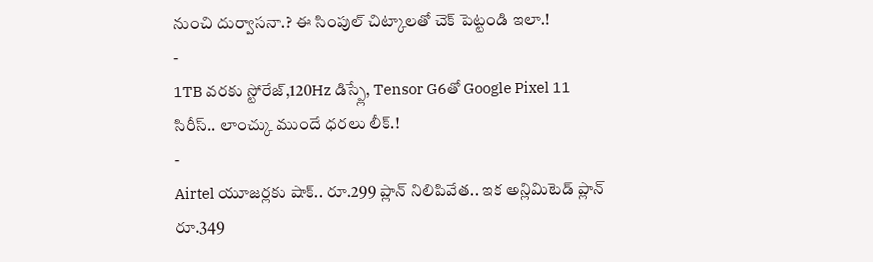నుంచి దుర్వాసనా.? ఈ సింపుల్ చిట్కాలతో చెక్ పెట్టండి ఇలా.!
-
1TB వరకు స్టోరేజ్,120Hz డిస్ప్లే, Tensor G6తో Google Pixel 11 సిరీస్.. లాంచ్కు ముందే ధరలు లీక్.!
-
Airtel యూజర్లకు షాక్.. రూ.299 ప్లాన్ నిలిపివేత.. ఇక అన్లిమిటెడ్ ప్లాన్ రూ.349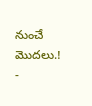నుంచే మొదలు.!
-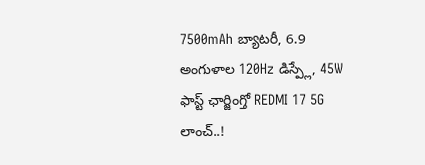7500mAh బ్యాటరీ, 6.9 అంగుళాల 120Hz డిస్ప్లే, 45W ఫాస్ట్ ఛార్జింగ్తో REDMI 17 5G లాంచ్..!